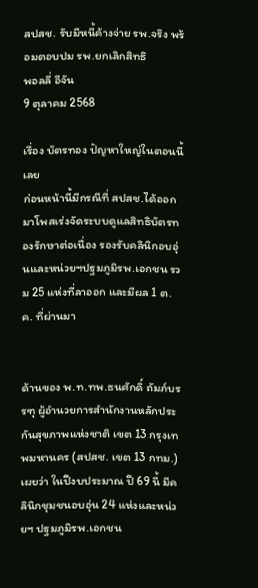สปสช. รับมีหนี้ค้างจ่าย รพ.จริง พร้อมตอบปม รพ.ยกเลิกสิทธิ
พอลลี่ อีจัน
9 ตุลาคม 2568

เรื่อง บัตรทอง ปัญหาใหญ่ในตอนนี้เลย
ก่อนหน้านี้มีกรณีที่ สปสช.ได้ออกมาโพสเร่งจัดระบบดูแลสิทธิบัตรทองรักษาต่อเนื่อง รองรับคลินิกอบอุ่นและหน่วยฯปฐมภูมิรพ.เอกชน รวม 25 แห่งที่ลาออก และมีผล 1 ต.ค. ที่ผ่านมา


ด้านของ พ.ท.ทพ.ธนศักดิ์ ถัมภ์บรรฑุ ผู้อำนวยการสำนักงานหลักประกันสุขภาพแห่งชาติ เขต 13 กรุงเทพมหานคร (สปสช. เขต 13 กทม.) เผยว่า ในปีงบประมาณ ปี 69 นี้ มีคลินิกชุมชนอบอุ่น 24 แห่งและหน่วยฯ ปฐมภูมิรพ.เอกชน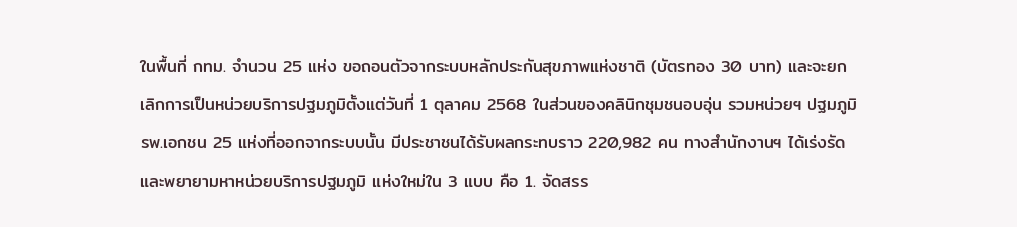ในพื้นที่ กทม. จำนวน 25 แห่ง ขอถอนตัวจากระบบหลักประกันสุขภาพแห่งชาติ (บัตรทอง 30 บาท) และจะยกเลิกการเป็นหน่วยบริการปฐมภูมิตั้งแต่วันที่ 1 ตุลาคม 2568 ในส่วนของคลินิกชุมชนอบอุ่น รวมหน่วยฯ ปฐมภูมิรพ.เอกชน 25 แห่งที่ออกจากระบบนั้น มีประชาชนได้รับผลกระทบราว 220,982 คน ทางสำนักงานฯ ได้เร่งรัดและพยายามหาหน่วยบริการปฐมภูมิ แห่งใหม่ใน 3 แบบ คือ 1. จัดสรร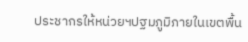ประชากรให้หน่วยฯปฐมภูมิภายในเขตพื้น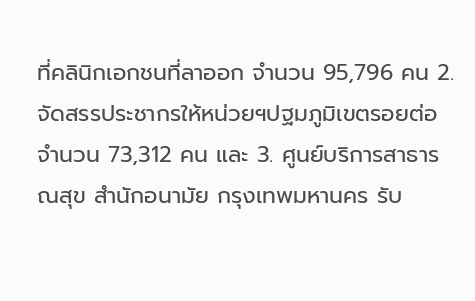ที่คลินิกเอกชนที่ลาออก จำนวน 95,796 คน 2. จัดสรรประชากรให้หน่วยฯปฐมภูมิเขตรอยต่อ จำนวน 73,312 คน และ 3. ศูนย์บริการสาธารณสุข สำนักอนามัย กรุงเทพมหานคร รับ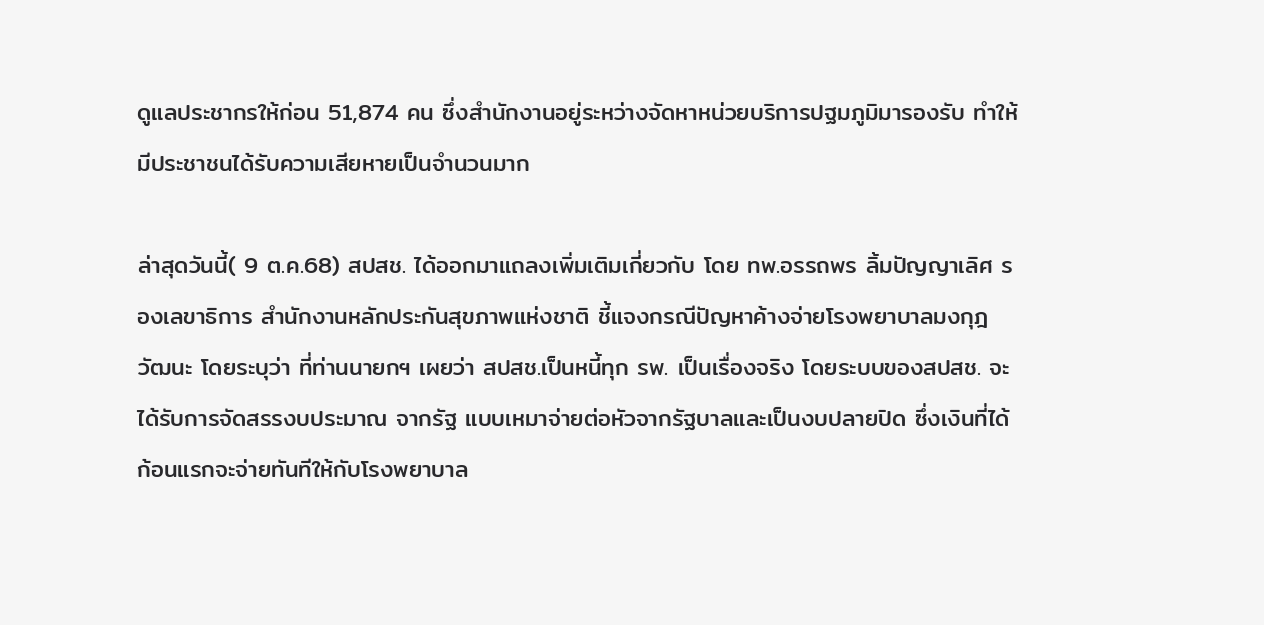ดูแลประชากรให้ก่อน 51,874 คน ซึ่งสำนักงานอยู่ระหว่างจัดหาหน่วยบริการปฐมภูมิมารองรับ ทำให้มีประชาชนได้รับความเสียหายเป็นจำนวนมาก

ล่าสุดวันนี้( 9 ต.ค.68) สปสช. ได้ออกมาแถลงเพิ่มเติมเกี่ยวกับ โดย ทพ.อรรถพร ลิ้มปัญญาเลิศ รองเลขาธิการ สำนักงานหลักประกันสุขภาพแห่งชาติ ชี้แจงกรณีปัญหาค้างจ่ายโรงพยาบาลมงกุฎวัฒนะ โดยระบุว่า ที่ท่านนายกฯ เผยว่า สปสช.เป็นหนี้ทุก รพ. เป็นเรื่องจริง โดยระบบของสปสช. จะได้รับการจัดสรรงบประมาณ จากรัฐ แบบเหมาจ่ายต่อหัวจากรัฐบาลและเป็นงบปลายปิด ซึ่งเงินที่ได้ก้อนแรกจะจ่ายทันทีให้กับโรงพยาบาล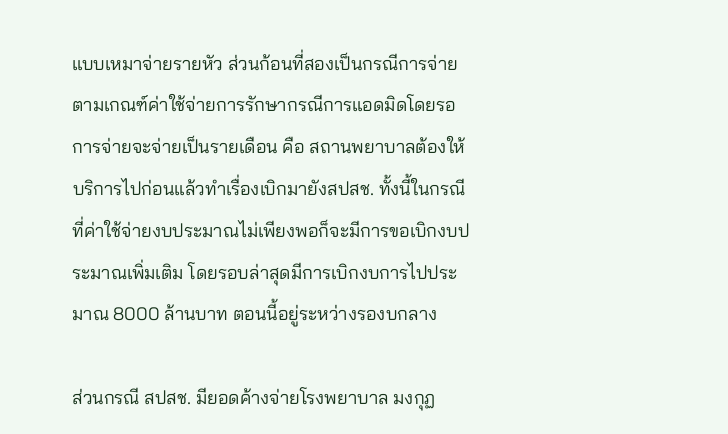แบบเหมาจ่ายรายหัว ส่วนก้อนที่สองเป็นกรณีการจ่ายตามเกณฑ์ค่าใช้จ่ายการรักษากรณีการแอดมิดโดยรอการจ่ายจะจ่ายเป็นรายเดือน คือ สถานพยาบาลต้องให้บริการไปก่อนแล้วทำเรื่องเบิกมายังสปสช. ทั้งนี้ในกรณีที่ค่าใช้จ่ายงบประมาณไม่เพียงพอก็จะมีการขอเบิกงบประมาณเพิ่มเติม โดยรอบล่าสุดมีการเบิกงบการไปประมาณ 8000 ล้านบาท ตอนนี้อยู่ระหว่างรองบกลาง

ส่วนกรณี สปสช. มียอดค้างจ่ายโรงพยาบาล มงกุฏ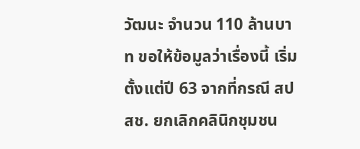วัฒนะ จำนวน 110 ล้านบาท ขอให้ข้อมูลว่าเรื่องนี้ เริ่มตั้งแต่ปี 63 จากที่กรณี สปสช. ยกเลิกคลินิกชุมชน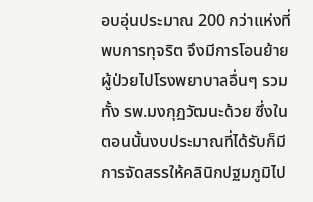อบอุ่นประมาณ 200 กว่าแห่งที่พบการทุจริต จึงมีการโอนย้ายผู้ป่วยไปโรงพยาบาลอื่นๆ รวมทั้ง รพ.มงกุฏวัฒนะด้วย ซึ่งในตอนนั้นงบประมาณที่ได้รับก็มีการจัดสรรให้คลินิกปฐมภูมิไป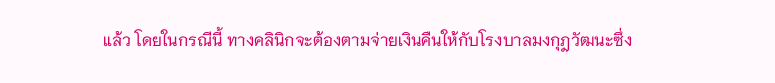แล้ว โดยในกรณีนี้ ทางคลินิกจะต้องตามจ่ายเงินคืนให้กับโรงบาลมงกุฎวัฒนะซึ่ง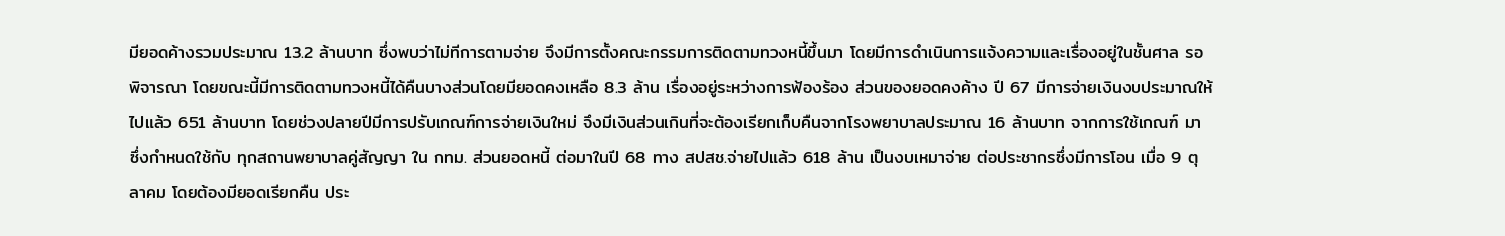มียอดค้างรวมประมาณ 13.2 ล้านบาท ซึ่งพบว่าไม่ทีการตามจ่าย จึงมีการตั้งคณะกรรมการติดตามทวงหนี้ขึ้นมา โดยมีการดำเนินการแจ้งความและเรื่องอยู่ในชั้นศาล รอพิจารณา โดยขณะนี้มีการติดตามทวงหนี้ได้คืนบางส่วนโดยมียอดคงเหลือ 8.3 ล้าน เรื่องอยู่ระหว่างการฟ้องร้อง ส่วนของยอดคงค้าง ปี 67 มีการจ่ายเงินงบประมาณให้ไปแล้ว 651 ล้านบาท โดยช่วงปลายปีมีการปรับเกณฑ์การจ่ายเงินใหม่ จึงมีเงินส่วนเกินที่จะต้องเรียกเก็บคืนจากโรงพยาบาลประมาณ 16 ล้านบาท จากการใช้เกณฑ์ มา ซึ่งกำหนดใช้กับ ทุกสถานพยาบาลคู่สัญญา ใน กทม. ส่วนยอดหนี้ ต่อมาในปี 68 ทาง สปสช.จ่ายไปแล้ว 618 ล้าน เป็นงบเหมาจ่าย ต่อประชากรซึ่งมีการโอน เมื่อ 9 ตุลาคม โดยต้องมียอดเรียกคืน ประ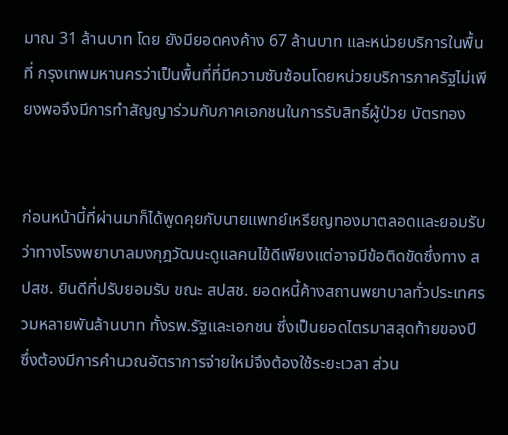มาณ 31 ล้านบาท โดย ยังมียอดคงค้าง 67 ล้านบาท และหน่วยบริการในพื้นที่ กรุงเทพมหานครว่าเป็นพื้นที่ที่มีความซับซ้อนโดยหน่วยบริการภาครัฐไม่เพียงพอจึงมีการทำสัญญาร่วมกับภาคเอกชนในการรับสิทธิ์ผู้ป่วย บัตรทอง


ก่อนหน้านี้ที่ผ่านมาก็ได้พูดคุยกับนายแพทย์เหรียญทองมาตลอดและยอมรับว่าทางโรงพยาบาลมงกุฎวัฒนะดูแลคนไข้ดีเพียงแต่อาจมีข้อติดขัดซึ่งทาง สปสช. ยินดีที่ปรับยอมรับ ขณะ สปสช. ยอดหนี้ค้างสถานพยาบาลทั่วประเทศรวมหลายพันล้านบาท ทั้งรพ.รัฐและเอกชน ซึ่งเป็นยอดไตรมาสสุดท้ายของปีซึ่งต้องมีการคำนวณอัตราการจ่ายใหม่จึงต้องใช้ระยะเวลา ส่วน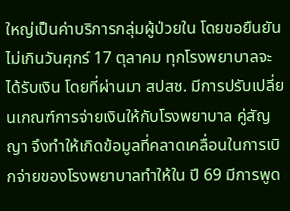ใหญ่เป็นค่าบริการกลุ่มผู้ป่วยใน โดยขอยืนยันไม่เกินวันศุกร์ 17 ตุลาคม ทุกโรงพยาบาลจะได้รับเงิน โดยที่ผ่านมา สปสช. มีการปรับเปลี่ยนเกณฑ์การจ่ายเงินให้กับโรงพยาบาล คู่สัญญา จึงทำให้เกิดข้อมูลที่คลาดเคลื่อนในการเบิกจ่ายของโรงพยาบาลทำให้ใน ปี 69 มีการพูด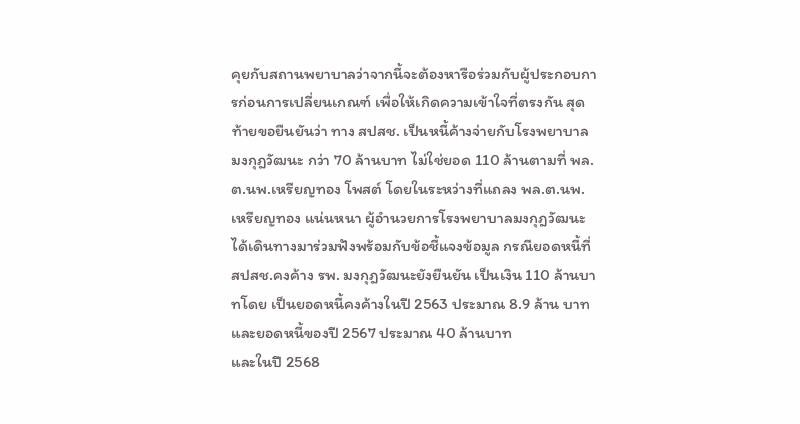คุยกับสถานพยาบาลว่าจากนี้จะต้องหารือร่วมกับผู้ประกอบการก่อนการเปลี่ยนเกณฑ์ เพื่อให้เกิดความเข้าใจที่ตรงกัน สุดท้ายขอยืนยันว่า ทาง สปสช. เป็นหนี้ค้างจ่ายกับโรงพยาบาลมงกุฎวัฒนะ กว่า 70 ล้านบาท ไม่ใช่ยอด 110 ล้านตามที่ พล.ต.นพ.เหรียญทอง โพสต์ โดยในระหว่างที่แถลง พล.ต.นพ.เหรียญทอง แน่นหนา ผู้อำนวยการโรงพยาบาลมงกุฎวัฒนะ ได้เดินทางมาร่วมฟังพร้อมกับข้อชี้แจงข้อมูล กรณียอดหนี้ที่ สปสช.คงค้าง รพ. มงกุฎวัฒนะยังยืนยัน เป็นเงิน 110 ล้านบาทโดย เป็นยอดหนี้คงค้างในปี 2563 ประมาณ 8.9 ล้าน บาท และยอดหนี้ของปี 2567 ประมาณ 40 ล้านบาท
และในปี 2568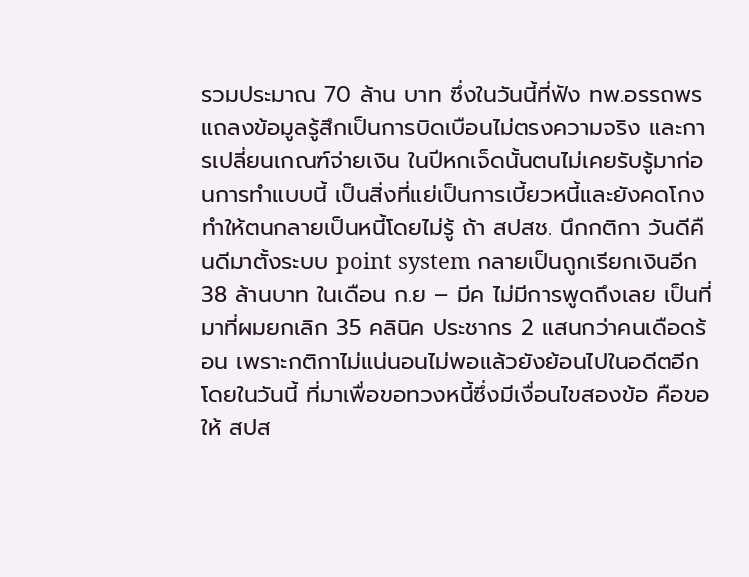รวมประมาณ 70 ล้าน บาท ซึ่งในวันนี้ที่ฟัง ทพ.อรรถพร แถลงข้อมูลรู้สึกเป็นการบิดเบือนไม่ตรงความจริง และการเปลี่ยนเกณฑ์จ่ายเงิน ในปีหกเจ็ดนั้นตนไม่เคยรับรู้มาก่อนการทำแบบนี้ เป็นสิ่งที่แย่เป็นการเบี้ยวหนี้และยังคดโกงทำให้ตนกลายเป็นหนี้โดยไม่รู้ ถ้า สปสช. นึกกติกา วันดีคืนดีมาตั้งระบบ point system กลายเป็นถูกเรียกเงินอีก 38 ล้านบาท ในเดือน ก.ย – มีค ไม่มีการพูดถึงเลย เป็นที่มาที่ผมยกเลิก 35 คลินิค ประชากร 2 แสนกว่าคนเดือดร้อน เพราะกติกาไม่แน่นอนไม่พอแล้วยังย้อนไปในอดีตอีกโดยในวันนี้ ที่มาเพื่อขอทวงหนี้ซึ่งมีเงื่อนไขสองข้อ คือขอให้ สปส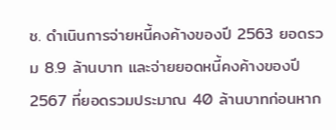ช. ดำเนินการจ่ายหนี้คงค้างของปี 2563 ยอดรวม 8.9 ล้านบาท และจ่ายยอดหนี้คงค้างของปี 2567 ที่ยอดรวมประมาณ 40 ล้านบาทก่อนหาก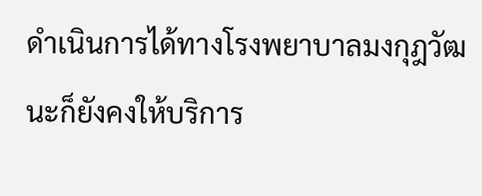ดำเนินการได้ทางโรงพยาบาลมงกุฎวัฒนะก็ยังคงให้บริการ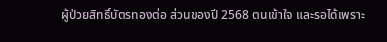ผู้ป่วยสิทธิ์บัตรทองต่อ ส่วนของปี 2568 ตนเข้าใจ และรอได้เพราะ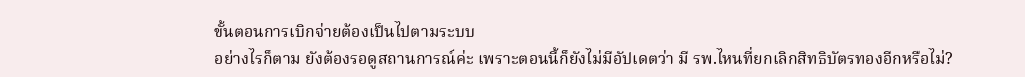ขั้นตอนการเบิกจ่ายต้องเป็นไปตามระบบ
อย่างไรก็ตาม ยังต้องรอดูสถานการณ์ค่ะ เพราะตอนนี้ก็ยังไม่มีอัปเดตว่า มี รพ.ไหนที่ยกเลิกสิทธิบัตรทองอีกหรือไม่?